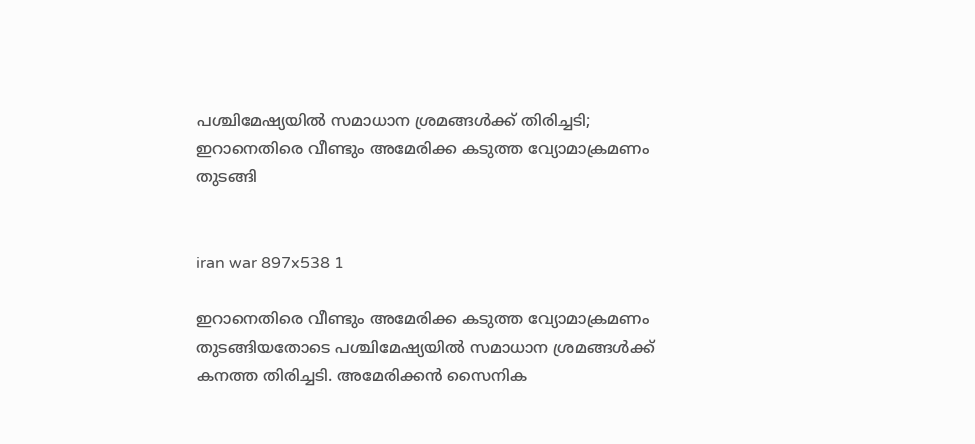പശ്ചിമേഷ്യയില്‍ സമാധാന ശ്രമങ്ങള്‍ക്ക് തിരിച്ചടി; ഇറാനെതിരെ വീണ്ടും അമേരിക്ക കടുത്ത വ്യോമാക്രമണം തുടങ്ങി


iran war 897x538 1

ഇറാനെതിരെ വീണ്ടും അമേരിക്ക കടുത്ത വ്യോമാക്രമണം തുടങ്ങിയതോടെ പശ്ചിമേഷ്യയില്‍ സമാധാന ശ്രമങ്ങള്‍ക്ക് കനത്ത തിരിച്ചടി. അമേരിക്കന്‍ സൈനിക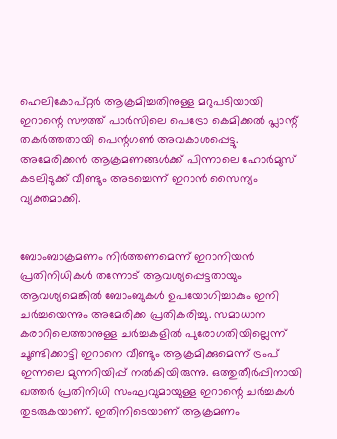ഹെലികോപ്റ്റര്‍ ആക്രമിച്ചതിനുള്ള മറുപടിയായി ഇറാന്റെ സൗത്ത് പാര്‍സിലെ പെട്രോ കെമിക്കല്‍ പ്ലാന്റ് തകര്‍ത്തതായി പെന്റഗണ്‍ അവകാശപ്പെട്ടു. അമേരിക്കന്‍ ആക്രമണങ്ങള്‍ക്ക് പിന്നാലെ ഹോര്‍മുസ് കടലിടുക്ക് വീണ്ടും അടച്ചെന്ന് ഇറാന്‍ സൈന്യം വ്യക്തമാക്കി.


ബോംബാക്രമണം നിര്‍ത്തണമെന്ന് ഇറാനിയന്‍ പ്രതിനിധികള്‍ തന്നോട് ആവശ്യപ്പെട്ടതായും ആവശ്യമെങ്കില്‍ ബോംബുകള്‍ ഉപയോഗിച്ചാകും ഇനി ചര്‍ച്ചയെന്നും അമേരിക്ക പ്രതികരിച്ചു. സമാധാന കരാറിലെത്താനുള്ള ചര്‍ച്ചകളില്‍ പുരോഗതിയില്ലെന്ന് ചൂണ്ടിക്കാട്ടി ഇറാനെ വീണ്ടും ആക്രമിക്കുമെന്ന് ട്രംപ് ഇന്നലെ മുന്നറിയിപ്പ് നല്‍കിയിരുന്നു. ഒത്തുതീര്‍പ്പിനായി ഖത്തര്‍ പ്രതിനിധി സംഘവുമായുള്ള ഇറാന്റെ ചര്‍ച്ചകള്‍ തുടരുകയാണ്. ഇതിനിടെയാണ് ആക്രമണം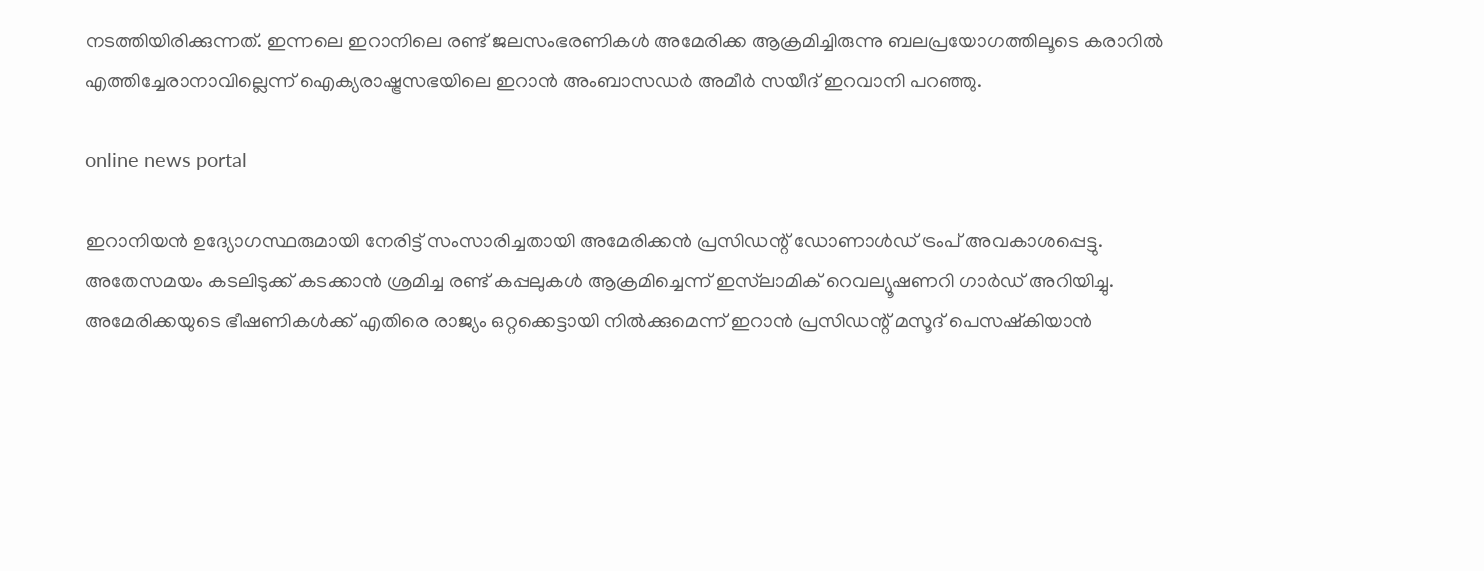നടത്തിയിരിക്കുന്നത്. ഇന്നലെ ഇറാനിലെ രണ്ട് ജലസംഭരണികള്‍ അമേരിക്ക ആക്രമിച്ചിരുന്നു ബലപ്രയോഗത്തിലൂടെ കരാറില്‍ എത്തിച്ചേരാനാവില്ലെന്ന് ഐക്യരാഷ്ട്രസഭയിലെ ഇറാന്‍ അംബാസഡര്‍ അമീര്‍ സയീദ് ഇറവാനി പറഞ്ഞു.

online news portal

ഇറാനിയന്‍ ഉദ്യോഗസ്ഥരുമായി നേരിട്ട് സംസാരിച്ചതായി അമേരിക്കന്‍ പ്രസിഡന്റ് ഡോണാള്‍ഡ് ട്രംപ് അവകാശപ്പെട്ടു. അതേസമയം കടലിടുക്ക് കടക്കാന്‍ ശ്രമിച്ച രണ്ട് കപ്പലുകള്‍ ആക്രമിച്ചെന്ന് ഇസ്‌ലാമിക് റെവല്യൂഷണറി ഗാര്‍ഡ് അറിയിച്ചു. അമേരിക്കയുടെ ഭീഷണികള്‍ക്ക് എതിരെ രാജ്യം ഒറ്റക്കെട്ടായി നില്‍ക്കുമെന്ന് ഇറാന്‍ പ്രസിഡന്റ് മസൂദ് പെസഷ്‌കിയാന്‍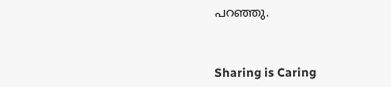പറഞ്ഞു.



Sharing is Caring